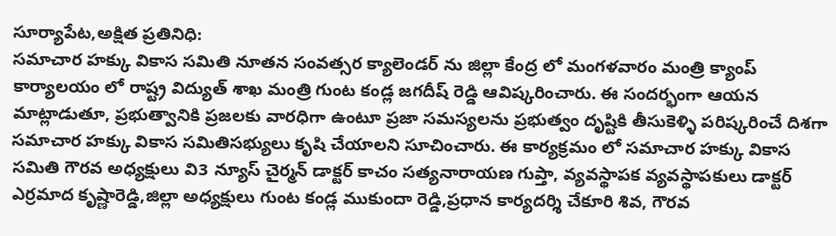సూర్యాపేట,అక్షిత ప్రతినిధి:
సమాచార హక్కు వికాస సమితి నూతన సంవత్సర క్యాలెండర్ ను జిల్లా కేంద్ర లో మంగళవారం మంత్రి క్యాంప్ కార్యాలయం లో రాష్ట్ర విద్యుత్ శాఖ మంత్రి గుంట కండ్ల జగదీష్ రెడ్డి ఆవిష్కరించారు. ఈ సందర్భంగా ఆయన మాట్లాడుతూ, ప్రభుత్వానికి ప్రజలకు వారధిగా ఉంటూ ప్రజా సమస్యలను ప్రభుత్వం దృష్టికి తీసుకెళ్ళి పరిష్కరించే దిశగా సమాచార హక్కు వికాస సమితిసభ్యులు కృషి చేయాలని సూచించారు. ఈ కార్యక్రమం లో సమాచార హక్కు వికాస సమితి గౌరవ అధ్యక్షులు వి3 న్యూస్ చైర్మన్ డాక్టర్ కాచం సత్యనారాయణ గుప్తా, వ్యవస్థాపక వ్యవస్థాపకులు డాక్టర్ ఎర్రమాద కృష్ణారెడ్డి,జిల్లా అధ్యక్షులు గుంట కండ్ల ముకుందా రెడ్డి,ప్రధాన కార్యదర్శి చేకూరి శివ, గౌరవ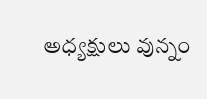అధ్యక్షులు వున్నం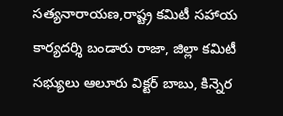సత్యనారాయణ,రాష్ట్ర కమిటీ సహాయ కార్యదర్శి బండారు రాజా, జిల్లా కమిటీ సభ్యులు ఆలూరు విక్టర్ బాబు, కిన్నెర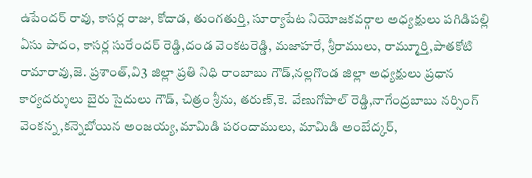ఉపేందర్ రావు, కాసర్ల రాజు, కోదాడ, తుంగతుర్తి, సూర్యాపేట నియోజకవర్గాల అధ్యక్షులు పగిడిపల్లి ఏసు పాదం, కాసర్ల సురేందర్ రెడ్డి,దండ వెంకటరెడ్డి, మజాహరే, శ్రీరాములు, రామ్మూర్తి,పాతకోటి రామారావు,జె. ప్రశాంత్,వి3 జిల్లా ప్రతి నిధి రాంబాబు గౌడ్,నల్లగొండ జిల్లా అధ్యక్షులు ప్రధాన కార్యదర్శులు బైరు సైదులు గౌడ్, చిత్రం శ్రీను, తరుణ్,కె. వేణుగోపాల్ రెడ్డి,నాగేంద్రబాబు నర్సింగ్ వెంకన్న,కన్నెబోయిన అంజయ్య,మామిడి పరందాములు, మామిడి అంబేద్కర్,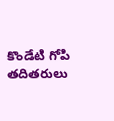కొండేటి గోపి తదితరులు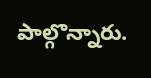పాల్గొన్నారు.